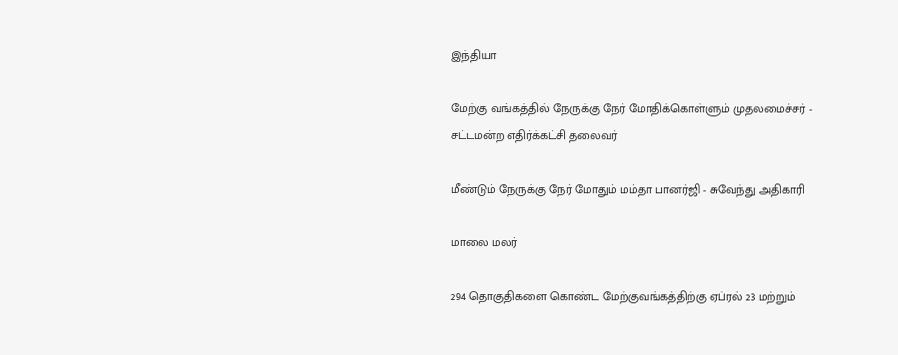இந்தியா

மேற்கு வங்கத்தில் நேருக்கு நேர் மோதிக்கொள்ளும் முதலமைச்சர் - சட்டமன்ற எதிர்க்கட்சி தலைவர்

மீண்டும் நேருக்கு நேர் மோதும் மம்தா பானர்ஜி - சுவேந்து அதிகாரி

மாலை மலர்

294 தொகுதிகளை கொண்ட மேற்குவங்கத்திற்கு ஏப்ரல் 23 மற்றும்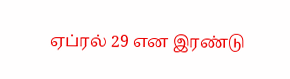ஏப்ரல் 29 என இரண்டு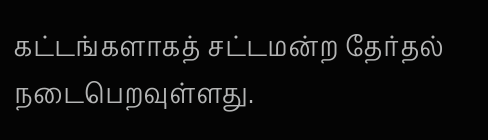கட்டங்களாகத் சட்டமன்ற தேர்தல் நடைபெறவுள்ளது.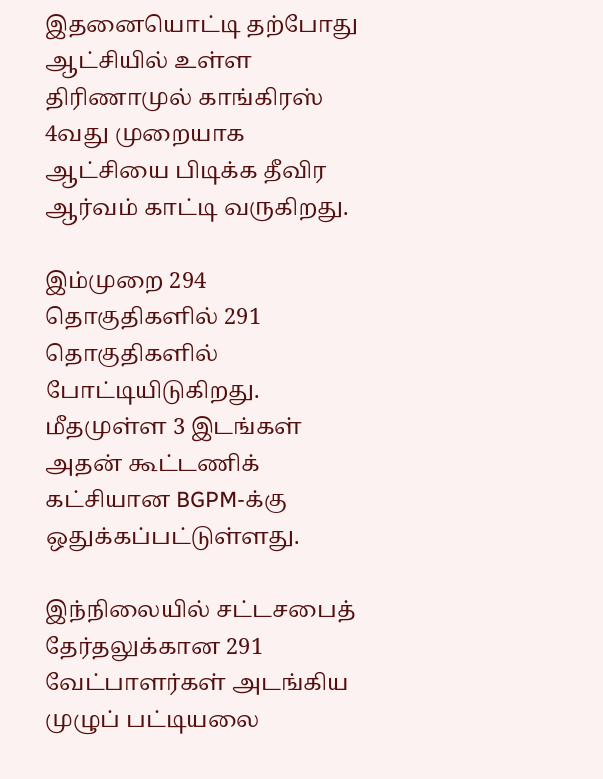இதனையொட்டி தற்போது ஆட்சியில் உள்ள திரிணாமுல் காங்கிரஸ் 4வது முறையாக ஆட்சியை பிடிக்க தீவிர ஆர்வம் காட்டி வருகிறது.

இம்முறை 294 தொகுதிகளில் 291 தொகுதிகளில் போட்டியிடுகிறது. மீதமுள்ள 3 இடங்கள் அதன் கூட்டணிக் கட்சியான BGPM-க்கு ஒதுக்கப்பட்டுள்ளது.

இந்நிலையில் சட்டசபைத் தேர்தலுக்கான 291 வேட்பாளர்கள் அடங்கிய முழுப் பட்டியலை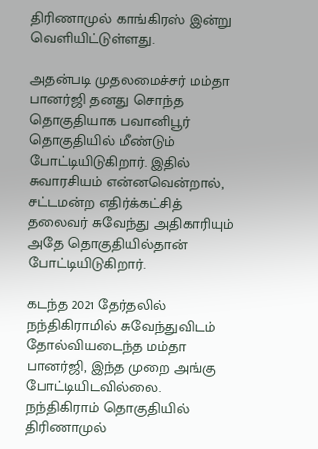திரிணாமுல் காங்கிரஸ் இன்று வெளியிட்டுள்ளது.

அதன்படி முதலமைச்சர் மம்தா பானர்ஜி தனது சொந்த தொகுதியாக பவானிபூர் தொகுதியில் மீண்டும் போட்டியிடுகிறார். இதில் சுவாரசியம் என்னவென்றால், சட்டமன்ற எதிர்க்கட்சித் தலைவர் சுவேந்து அதிகாரியும் அதே தொகுதியில்தான் போட்டியிடுகிறார்.

கடந்த 2021 தேர்தலில் நந்திகிராமில் சுவேந்துவிடம் தோல்வியடைந்த மம்தா பானர்ஜி, இந்த முறை அங்கு போட்டியிடவில்லை. நந்திகிராம் தொகுதியில் திரிணாமுல்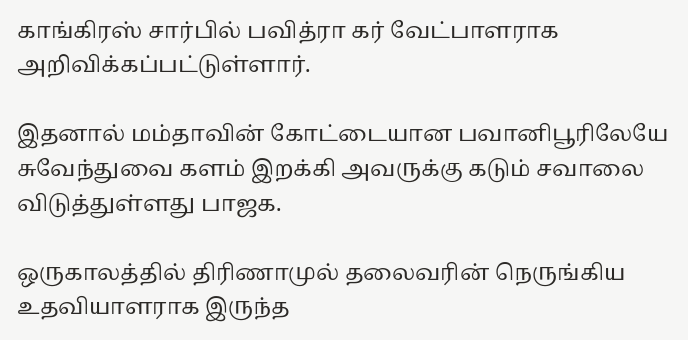காங்கிரஸ் சார்பில் பவித்ரா கர் வேட்பாளராக அறிவிக்கப்பட்டுள்ளார்.

இதனால் மம்தாவின் கோட்டையான பவானிபூரிலேயே சுவேந்துவை களம் இறக்கி அவருக்கு கடும் சவாலை விடுத்துள்ளது பாஜக.

ஒருகாலத்தில் திரிணாமுல் தலைவரின் நெருங்கிய உதவியாளராக இருந்த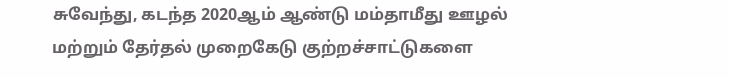சுவேந்து, கடந்த 2020ஆம் ஆண்டு மம்தாமீது ஊழல் மற்றும் தேர்தல் முறைகேடு குற்றச்சாட்டுகளை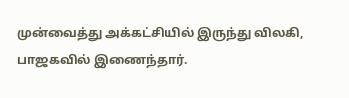முன்வைத்து அக்கட்சியில் இருந்து விலகி, பாஜகவில் இணைந்தார்.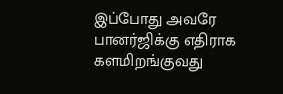இப்போது அவரே பானர்ஜிக்கு எதிராக களமிறங்குவது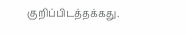குறிப்பிடத்தக்கது.